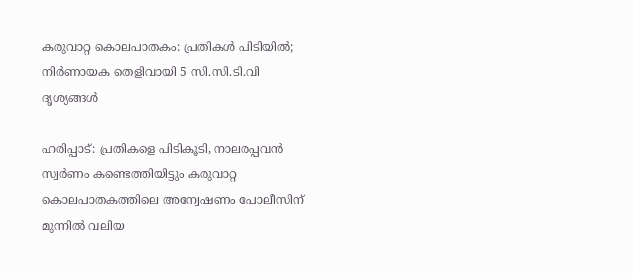കരുവാറ്റ കൊലപാതകം: പ്രതികൾ പിടിയിൽ; നിർണായക തെളിവായി 5 സി.സി.ടി.വി ദൃശ്യങ്ങൾ

ഹരിപ്പാട്: പ്രതികളെ പിടികൂടി, നാലരപ്പവൻ സ്വർണം കണ്ടെത്തിയിട്ടും കരുവാറ്റ കൊലപാതകത്തിലെ അന്വേഷണം പോലീസിന് മുന്നിൽ വലിയ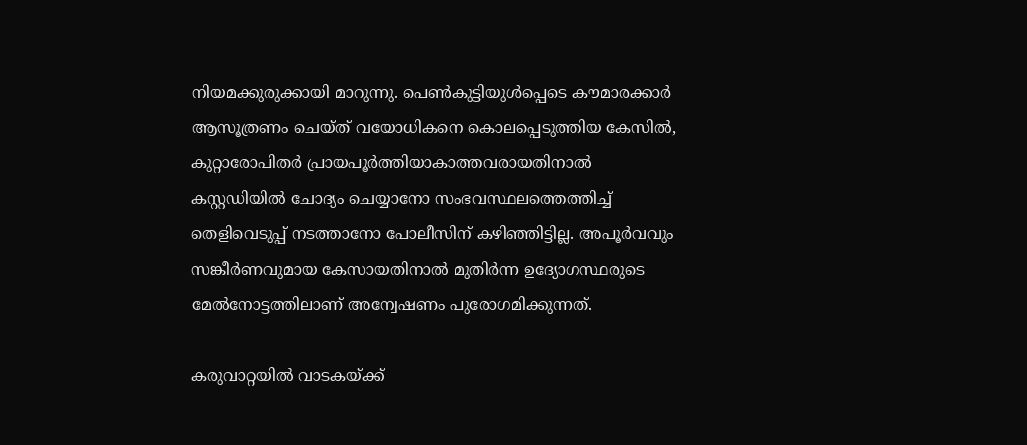നിയമക്കുരുക്കായി മാറുന്നു. പെൺകുട്ടിയുൾപ്പെടെ കൗമാരക്കാർ ആസൂത്രണം ചെയ്ത് വയോധികനെ കൊലപ്പെടുത്തിയ കേസിൽ, കുറ്റാരോപിതർ പ്രായപൂർത്തിയാകാത്തവരായതിനാൽ കസ്റ്റഡിയിൽ ചോദ്യം ചെയ്യാനോ സംഭവസ്ഥലത്തെത്തിച്ച് തെളിവെടുപ്പ് നടത്താനോ പോലീസിന് കഴിഞ്ഞിട്ടില്ല. അപൂർവവും സങ്കീർണവുമായ കേസായതിനാൽ മുതിർന്ന ഉദ്യോഗസ്ഥരുടെ മേൽനോട്ടത്തിലാണ് അന്വേഷണം പുരോഗമിക്കുന്നത്.

കരുവാറ്റയിൽ വാടകയ്ക്ക്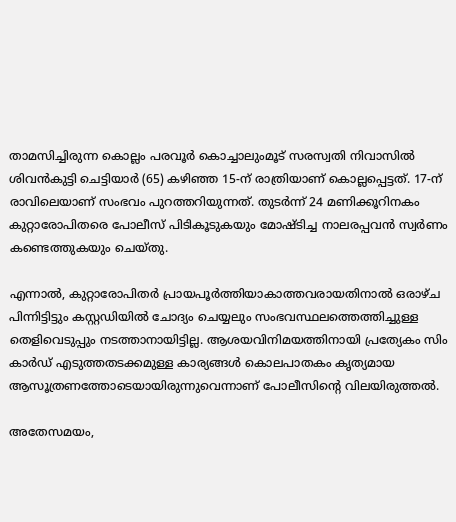താമസിച്ചിരുന്ന കൊല്ലം പരവൂർ കൊച്ചാലുംമൂട് സരസ്വതി നിവാസിൽ ശിവൻകുട്ടി ചെട്ടിയാർ (65) കഴിഞ്ഞ 15-ന് രാത്രിയാണ് കൊല്ലപ്പെട്ടത്. 17-ന് രാവിലെയാണ് സംഭവം പുറത്തറിയുന്നത്. തുടർന്ന് 24 മണിക്കൂറിനകം കുറ്റാരോപിതരെ പോലീസ് പിടികൂടുകയും മോഷ്ടിച്ച നാലരപ്പവൻ സ്വർണം കണ്ടെത്തുകയും ചെയ്തു.

എന്നാൽ, കുറ്റാരോപിതർ പ്രായപൂർത്തിയാകാത്തവരായതിനാൽ ഒരാഴ്ച പിന്നിട്ടിട്ടും കസ്റ്റഡിയിൽ ചോദ്യം ചെയ്യലും സംഭവസ്ഥലത്തെത്തിച്ചുള്ള തെളിവെടുപ്പും നടത്താനായിട്ടില്ല. ആശയവിനിമയത്തിനായി പ്രത്യേകം സിം കാർഡ് എടുത്തതടക്കമുള്ള കാര്യങ്ങൾ കൊലപാതകം കൃത്യമായ ആസൂത്രണത്തോടെയായിരുന്നുവെന്നാണ് പോലീസിന്റെ വിലയിരുത്തൽ.

അതേസമയം,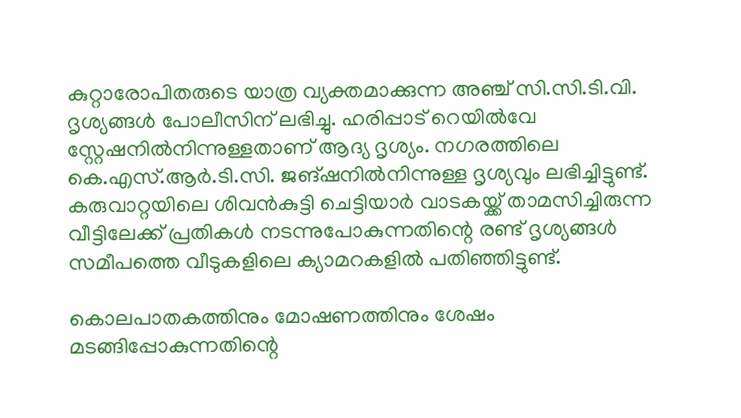കുറ്റാരോപിതരുടെ യാത്ര വ്യക്തമാക്കുന്ന അഞ്ച് സി.സി.ടി.വി. ദൃശ്യങ്ങൾ പോലീസിന് ലഭിച്ചു. ഹരിപ്പാട് റെയിൽവേ സ്റ്റേഷനിൽനിന്നുള്ളതാണ് ആദ്യ ദൃശ്യം. നഗരത്തിലെ കെ.എസ്.ആർ.ടി.സി. ജങ്ഷനിൽനിന്നുള്ള ദൃശ്യവും ലഭിച്ചിട്ടുണ്ട്. കരുവാറ്റയിലെ ശിവൻകുട്ടി ചെട്ടിയാർ വാടകയ്ക്ക് താമസിച്ചിരുന്ന വീട്ടിലേക്ക് പ്രതികൾ നടന്നുപോകുന്നതിന്റെ രണ്ട് ദൃശ്യങ്ങൾ സമീപത്തെ വീടുകളിലെ ക്യാമറകളിൽ പതിഞ്ഞിട്ടുണ്ട്.

കൊലപാതകത്തിനും മോഷണത്തിനും ശേഷം മടങ്ങിപ്പോകുന്നതിന്റെ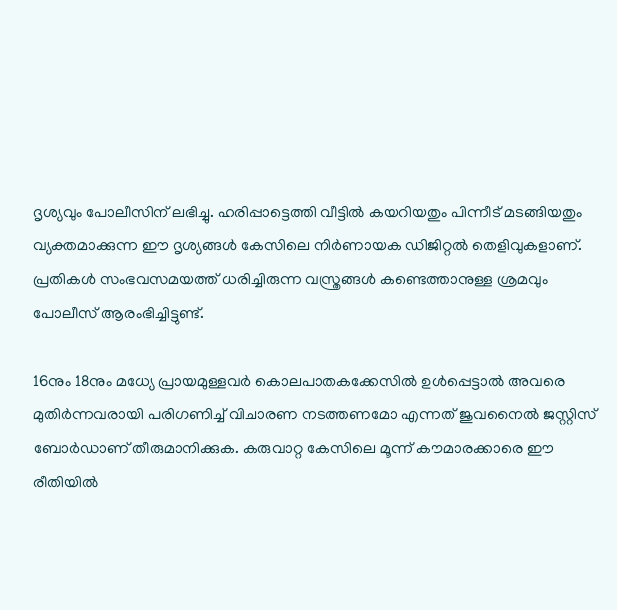ദൃശ്യവും പോലീസിന് ലഭിച്ചു. ഹരിപ്പാട്ടെത്തി വീട്ടിൽ കയറിയതും പിന്നീട് മടങ്ങിയതും വ്യക്തമാക്കുന്ന ഈ ദൃശ്യങ്ങൾ കേസിലെ നിർണായക ഡിജിറ്റൽ തെളിവുകളാണ്. പ്രതികൾ സംഭവസമയത്ത് ധരിച്ചിരുന്ന വസ്ത്രങ്ങൾ കണ്ടെത്താനുള്ള ശ്രമവും പോലീസ് ആരംഭിച്ചിട്ടുണ്ട്.

16നും 18നും മധ്യേ പ്രായമുള്ളവർ കൊലപാതകക്കേസിൽ ഉൾപ്പെട്ടാൽ അവരെ മുതിർന്നവരായി പരിഗണിച്ച് വിചാരണ നടത്തണമോ എന്നത് ജുവനൈൽ ജസ്റ്റിസ് ബോർഡാണ് തീരുമാനിക്കുക. കരുവാറ്റ കേസിലെ മൂന്ന് കൗമാരക്കാരെ ഈ രീതിയിൽ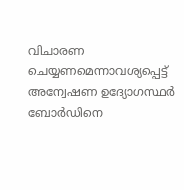വിചാരണ ചെയ്യണമെന്നാവശ്യപ്പെട്ട് അന്വേഷണ ഉദ്യോഗസ്ഥർ ബോർഡിനെ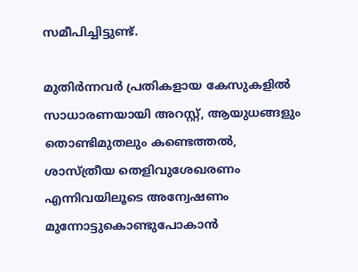സമീപിച്ചിട്ടുണ്ട്.

മുതിർന്നവർ പ്രതികളായ കേസുകളിൽ സാധാരണയായി അറസ്റ്റ്, ആയുധങ്ങളും തൊണ്ടിമുതലും കണ്ടെത്തൽ, ശാസ്ത്രീയ തെളിവുശേഖരണം എന്നിവയിലൂടെ അന്വേഷണം മുന്നോട്ടുകൊണ്ടുപോകാൻ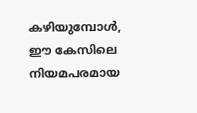കഴിയുമ്പോൾ, ഈ കേസിലെ നിയമപരമായ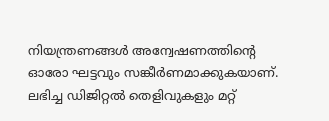നിയന്ത്രണങ്ങൾ അന്വേഷണത്തിന്റെ ഓരോ ഘട്ടവും സങ്കീർണമാക്കുകയാണ്. ലഭിച്ച ഡിജിറ്റൽ തെളിവുകളും മറ്റ്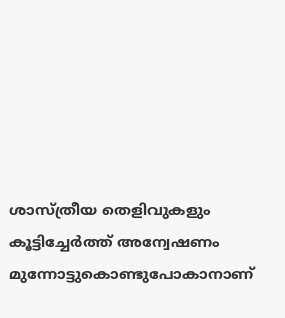ശാസ്ത്രീയ തെളിവുകളും കൂട്ടിച്ചേർത്ത് അന്വേഷണം മുന്നോട്ടുകൊണ്ടുപോകാനാണ്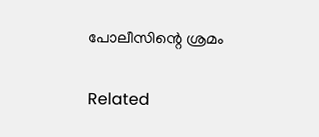പോലീസിന്റെ ശ്രമം

Related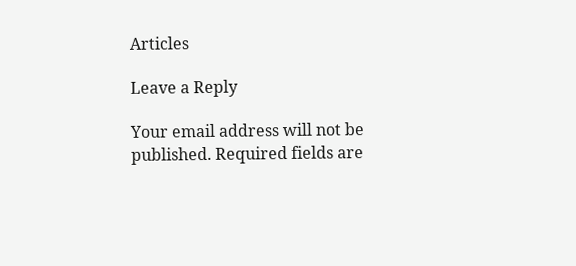Articles

Leave a Reply

Your email address will not be published. Required fields are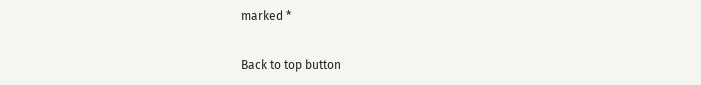marked *

Back to top button